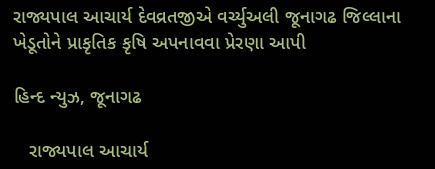રાજ્યપાલ આચાર્ય દેવવ્રતજીએ વર્ચ્યુઅલી જૂનાગઢ જિલ્લાના ખેડૂતોને પ્રાકૃતિક કૃષિ અપનાવવા પ્રેરણા આપી

હિન્દ ન્યુઝ, જૂનાગઢ

   રાજ્યપાલ આચાર્ય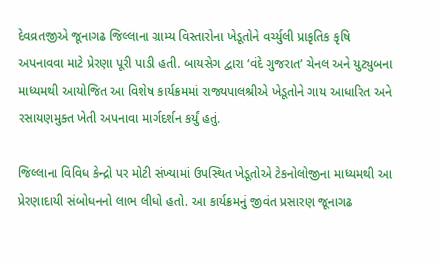દેવવ્રતજીએ જૂનાગઢ જિલ્લાના ગ્રામ્ય વિસ્તારોના ખેડૂતોને વર્ચ્યુલી પ્રાકૃતિક કૃષિ અપનાવવા માટે પ્રેરણા પૂરી પાડી હતી. બાયસેગ દ્વારા ‘વંદે ગુજરાત’ ચેનલ અને યુટ્યુબના માધ્યમથી આયોજિત આ વિશેષ કાર્યક્રમમાં રાજ્યપાલશ્રીએ ખેડૂતોને ગાય આધારિત અને રસાયણમુક્ત ખેતી અપનાવા માર્ગદર્શન કર્યું હતું.

જિલ્લાના વિવિધ કેન્દ્રો પર મોટી સંખ્યામાં ઉપસ્થિત ખેડૂતોએ ટેકનોલોજીના માધ્યમથી આ પ્રેરણાદાયી સંબોધનનો લાભ લીધો હતો. આ કાર્યક્રમનું જીવંત પ્રસારણ જૂનાગઢ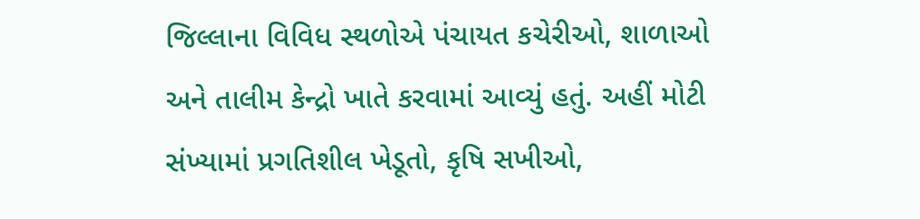જિલ્લાના વિવિધ સ્થળોએ પંચાયત કચેરીઓ, શાળાઓ અને તાલીમ કેન્દ્રો ખાતે કરવામાં આવ્યું હતું. અહીં મોટી સંખ્યામાં પ્રગતિશીલ ખેડૂતો, કૃષિ સખીઓ,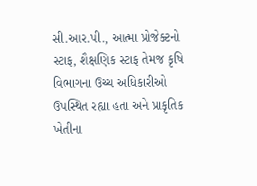સી.આર.પી., આત્મા પ્રોજેક્ટનો સ્ટાફ, શૈક્ષણિક સ્ટાફ તેમજ કૃષિ વિભાગના ઉચ્ચ અધિકારીઓ ઉપસ્થિત રહ્યા હતા અને પ્રાકૃતિક ખેતીના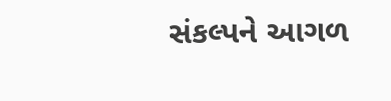સંકલ્પને આગળ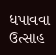ધપાવવા ઉત્સાહ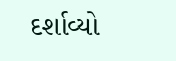દર્શાવ્યો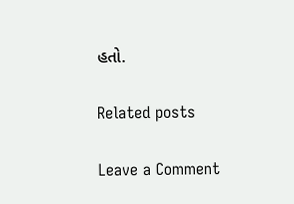હતો.

Related posts

Leave a Comment